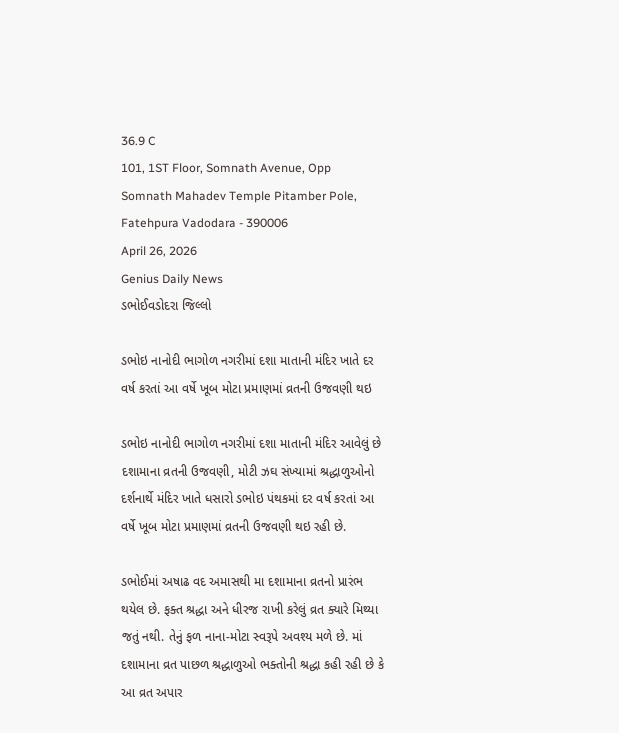36.9 C
101, 1ST Floor, Somnath Avenue, Opp Somnath Mahadev Temple Pitamber Pole, Fatehpura Vadodara - 390006
April 26, 2026
Genius Daily News
ડભોઈવડોદરા જિલ્લો

ડભોઇ નાનોદી ભાગોળ નગરીમાં દશા માતાની મંદિર ખાતે દર વર્ષ કરતાં આ વર્ષે ખૂબ મોટા પ્રમાણમાં વ્રતની ઉજવણી થઇ

ડભોઇ નાનોદી ભાગોળ નગરીમાં દશા માતાની મંદિર આવેલું છે દશામાના વ્રતની ઉજવણી, મોટી ઝઘ સંખ્યામાં શ્રદ્ધાળુઓનો દર્શનાર્થે મંદિર ખાતે ધસારો ડભોઇ પંથકમાં દર વર્ષ કરતાં આ વર્ષે ખૂબ મોટા પ્રમાણમાં વ્રતની ઉજવણી થઇ રહી છે.

ડભોઈમાં અષાઢ વદ અમાસથી મા દશામાના વ્રતનો પ્રારંભ થયેલ છે. ફક્ત શ્રદ્ધા અને ધીરજ રાખી કરેલું વ્રત ક્યારે મિથ્યા જતું નથી. તેનું ફળ નાના-મોટા સ્વરૂપે અવશ્ય મળે છે. માં દશામાના વ્રત પાછળ શ્રદ્ધાળુઓ ભક્તોની શ્રદ્ધા કહી રહી છે કે આ વ્રત અપાર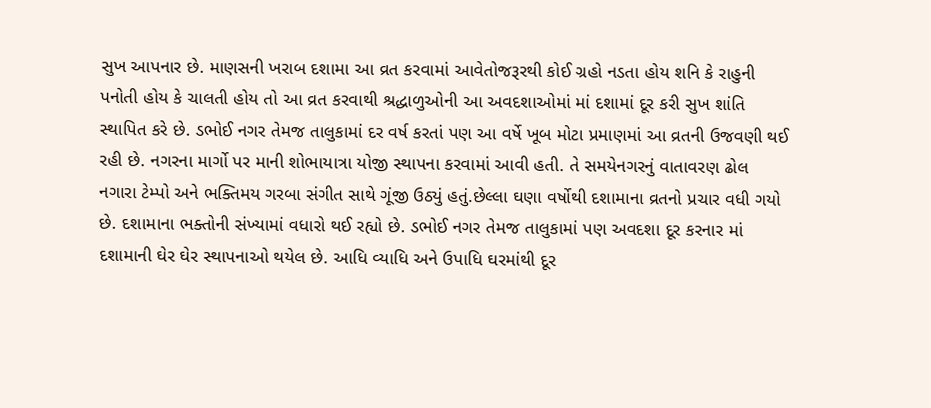સુખ આપનાર છે. માણસની ખરાબ દશામા આ વ્રત કરવામાં આવેતોજરૂરથી કોઈ ગ્રહો નડતા હોય શનિ કે રાહુની પનોતી હોય કે ચાલતી હોય તો આ વ્રત કરવાથી શ્રદ્ધાળુઓની આ અવદશાઓમાં માં દશામાં દૂર કરી સુખ શાંતિ સ્થાપિત કરે છે. ડભોઈ નગર તેમજ તાલુકામાં દર વર્ષ કરતાં પણ આ વર્ષે ખૂબ મોટા પ્રમાણમાં આ વ્રતની ઉજવણી થઈ રહી છે. નગરના માર્ગો પર માની શોભાયાત્રા યોજી સ્થાપના કરવામાં આવી હતી. તે સમયેનગરનું વાતાવરણ ઢોલ નગારા ટેમ્પો અને ભક્તિમય ગરબા સંગીત સાથે ગૂંજી ઉઠ્યું હતું.છેલ્લા ઘણા વર્ષોથી દશામાના વ્રતનો પ્રચાર વધી ગયો છે. દશામાના ભક્તોની સંખ્યામાં વધારો થઈ રહ્યો છે. ડભોઈ નગર તેમજ તાલુકામાં પણ અવદશા દૂર કરનાર માં દશામાની ઘેર ઘેર સ્થાપનાઓ થયેલ છે. આધિ વ્યાધિ અને ઉપાધિ ઘરમાંથી દૂર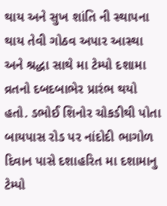થાય અને સુખ શાંતિ ની સ્થાપના થાય તેવી ગોઠવ અપાર આસ્થા અને શ્રદ્ધા સાથે મા ટેમ્પો દશામા વ્રતનો દબદબાભેર પ્રારંભ થયો હતો. ડભોઈ શિનોર ચોકડીથી પોતા બાયપાસ રોડ પર નાંદોદી ભાગોળ દિવાન પાસે દશાહરિત મા દશામાનુ ટેમ્પો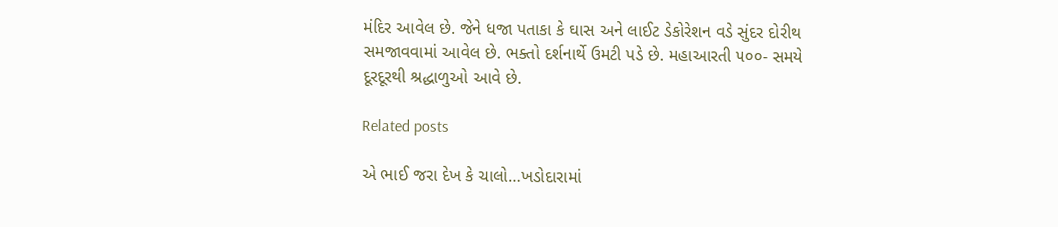મંદિર આવેલ છે. જેને ધજા પતાકા કે ઘાસ અને લાઈટ ડેકોરેશન વડે સુંદર દોરીથ સમજાવવામાં આવેલ છે. ભક્તો દર્શનાર્થે ઉમટી પડે છે. મહાઆરતી ૫૦૦- સમયે દૂરદૂરથી શ્રદ્ધાળુઓ આવે છે.

Related posts

એ ભાઈ જરા દેખ કે ચાલો…ખડોદારામાં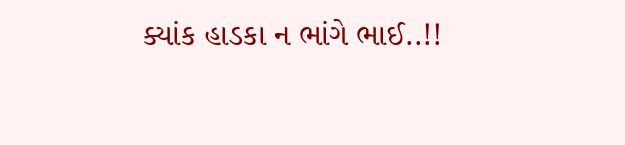ક્યાંક હાડકા ન ભાંગે ભાઈ..!!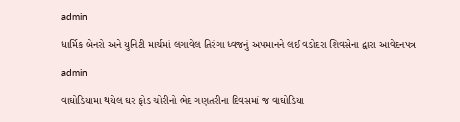admin

ધાર્મિક બેનરો અને યુનિટી માર્ચમાં લગાવેલ તિરંગા ધ્વજનું અપમાનને લઈ વડોદરા શિવસેના દ્વારા આવેદનપત્ર

admin

વાઘોડિયામા થયેલ ઘર ફોડ ચોરીનો ભેદ ગણતરીના દિવસમાં જ વાઘોડિયા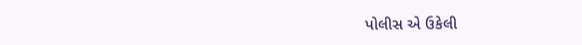પોલીસ એ ઉકેલી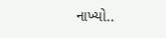નાખ્યો..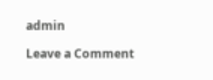admin

Leave a Comment